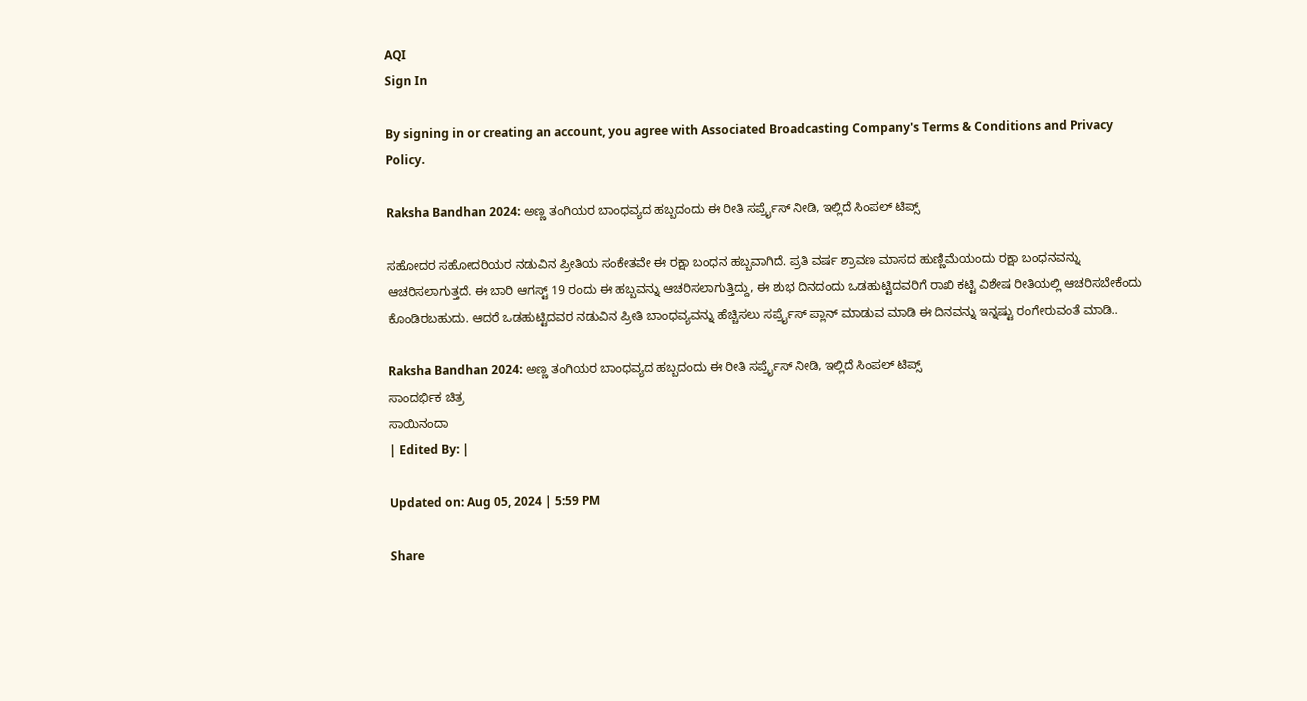AQI
Sign In

By signing in or creating an account, you agree with Associated Broadcasting Company's Terms & Conditions and Privacy Policy.

Raksha Bandhan 2024: ಅಣ್ಣ ತಂಗಿಯರ ಬಾಂಧವ್ಯದ ಹಬ್ಬದಂದು ಈ ರೀತಿ ಸರ್ಪ್ರೈಸ್ ನೀಡಿ, ಇಲ್ಲಿದೆ ಸಿಂಪಲ್ ಟಿಪ್ಸ್

ಸಹೋದರ ಸಹೋದರಿಯರ ನಡುವಿನ ಪ್ರೀತಿಯ ಸಂಕೇತವೇ ಈ ರಕ್ಷಾ ಬಂಧನ ಹಬ್ಬವಾಗಿದೆ. ಪ್ರತಿ ವರ್ಷ ಶ್ರಾವಣ ಮಾಸದ ಹುಣ್ಣಿಮೆಯಂದು ರಕ್ಷಾ ಬಂಧನವನ್ನು ಆಚರಿಸಲಾಗುತ್ತದೆ. ಈ ಬಾರಿ ಆಗಸ್ಟ್ 19 ರಂದು ಈ ಹಬ್ಬವನ್ನು ಆಚರಿಸಲಾಗುತ್ತಿದ್ದು, ಈ ಶುಭ ದಿನದಂದು ಒಡಹುಟ್ಟಿದವರಿಗೆ ರಾಖಿ ಕಟ್ಟಿ ವಿಶೇಷ ರೀತಿಯಲ್ಲಿ ಆಚರಿಸಬೇಕೆಂದು ಕೊಂಡಿರಬಹುದು. ಆದರೆ ಒಡಹುಟ್ಟಿದವರ ನಡುವಿನ ಪ್ರೀತಿ ಬಾಂಧವ್ಯವನ್ನು ಹೆಚ್ಚಿಸಲು ಸರ್ಪ್ರೈಸ್ ಪ್ಲಾನ್ ಮಾಡುವ ಮಾಡಿ ಈ ದಿನವನ್ನು ಇನ್ನಷ್ಟು ರಂಗೇರುವಂತೆ ಮಾಡಿ..

Raksha Bandhan 2024: ಅಣ್ಣ ತಂಗಿಯರ ಬಾಂಧವ್ಯದ ಹಬ್ಬದಂದು ಈ ರೀತಿ ಸರ್ಪ್ರೈಸ್ ನೀಡಿ, ಇಲ್ಲಿದೆ ಸಿಂಪಲ್ ಟಿಪ್ಸ್
ಸಾಂದರ್ಭಿಕ ಚಿತ್ರ
ಸಾಯಿನಂದಾ
| Edited By: |

Updated on: Aug 05, 2024 | 5:59 PM

Share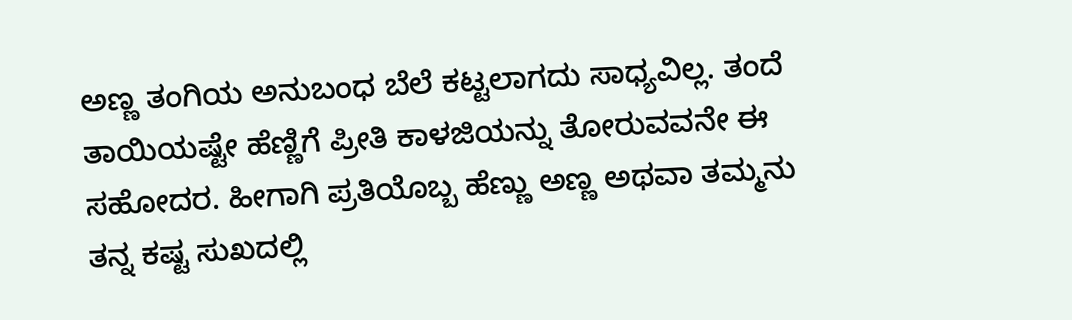ಅಣ್ಣ ತಂಗಿಯ ಅನುಬಂಧ ಬೆಲೆ ಕಟ್ಟಲಾಗದು ಸಾಧ್ಯವಿಲ್ಲ. ತಂದೆ ತಾಯಿಯಷ್ಟೇ ಹೆಣ್ಣಿಗೆ ಪ್ರೀತಿ ಕಾಳಜಿಯನ್ನು ತೋರುವವನೇ ಈ ಸಹೋದರ. ಹೀಗಾಗಿ ಪ್ರತಿಯೊಬ್ಬ ಹೆಣ್ಣು ಅಣ್ಣ ಅಥವಾ ತಮ್ಮನು ತನ್ನ ಕಷ್ಟ ಸುಖದಲ್ಲಿ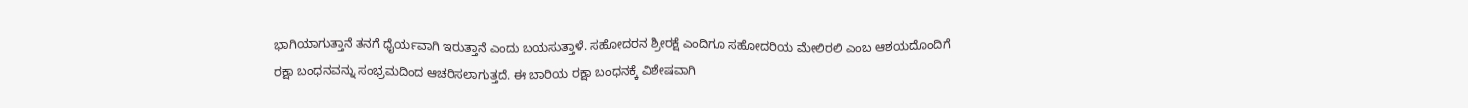ಭಾಗಿಯಾಗುತ್ತಾನೆ ತನಗೆ ಧೈರ್ಯವಾಗಿ ಇರುತ್ತಾನೆ ಎಂದು ಬಯಸುತ್ತಾಳೆ. ಸಹೋದರನ ಶ್ರೀರಕ್ಷೆ ಎಂದಿಗೂ ಸಹೋದರಿಯ ಮೇಲಿರಲಿ ಎಂಬ ಆಶಯದೊಂದಿಗೆ ರಕ್ಷಾ ಬಂಧನವನ್ನು ಸಂಭ್ರಮದಿಂದ ಆಚರಿಸಲಾಗುತ್ತದೆ. ಈ ಬಾರಿಯ ರಕ್ಷಾ ಬಂಧನಕ್ಕೆ ವಿಶೇಷವಾಗಿ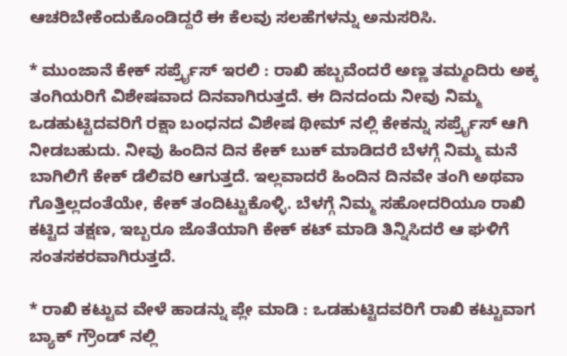ಆಚರಿಬೇಕೆಂದುಕೊಂಡಿದ್ದರೆ ಈ ಕೆಲವು ಸಲಹೆಗಳನ್ನು ಅನುಸರಿಸಿ.

* ಮುಂಜಾನೆ ಕೇಕ್ ಸರ್ಪ್ರೈಸ್ ಇರಲಿ : ರಾಖಿ ಹಬ್ಬವೆಂದರೆ ಅಣ್ಣ ತಮ್ಮಂದಿರು ಅಕ್ಕ ತಂಗಿಯರಿಗೆ ವಿಶೇಷವಾದ ದಿನವಾಗಿರುತ್ತದೆ. ಈ ದಿನದಂದು ನೀವು ನಿಮ್ಮ ಒಡಹುಟ್ಟಿದವರಿಗೆ ರಕ್ಷಾ ಬಂಧನದ ವಿಶೇಷ ಥೀಮ್ ನಲ್ಲಿ ಕೇಕನ್ನು ಸರ್ಪ್ರೈಸ್ ಆಗಿ ನೀಡಬಹುದು. ನೀವು ಹಿಂದಿನ ದಿನ ಕೇಕ್ ಬುಕ್ ಮಾಡಿದರೆ ಬೆಳಗ್ಗೆ ನಿಮ್ಮ ಮನೆ ಬಾಗಿಲಿಗೆ ಕೇಕ್ ಡೆಲಿವರಿ ಆಗುತ್ತದೆ. ಇಲ್ಲವಾದರೆ ಹಿಂದಿನ ದಿನವೇ ತಂಗಿ ಅಥವಾ ಗೊತ್ತಿಲ್ಲದಂತೆಯೇ, ಕೇಕ್ ತಂದಿಟ್ಟುಕೊಳ್ಳಿ. ಬೆಳಗ್ಗೆ ನಿಮ್ಮ ಸಹೋದರಿಯೂ ರಾಖಿ ಕಟ್ಟಿದ ತಕ್ಷಣ, ಇಬ್ಬರೂ ಜೊತೆಯಾಗಿ ಕೇಕ್ ಕಟ್ ಮಾಡಿ ತಿನ್ನಿಸಿದರೆ ಆ ಘಳಿಗೆ ಸಂತಸಕರವಾಗಿರುತ್ತದೆ.

* ರಾಖಿ ಕಟ್ಟುವ ವೇಳೆ ಹಾಡನ್ನು ಪ್ಲೇ ಮಾಡಿ : ಒಡಹುಟ್ಟಿದವರಿಗೆ ರಾಖಿ ಕಟ್ಟುವಾಗ ಬ್ಯಾಕ್ ಗ್ರೌಂಡ್ ನಲ್ಲಿ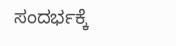ಸಂದರ್ಭಕ್ಕೆ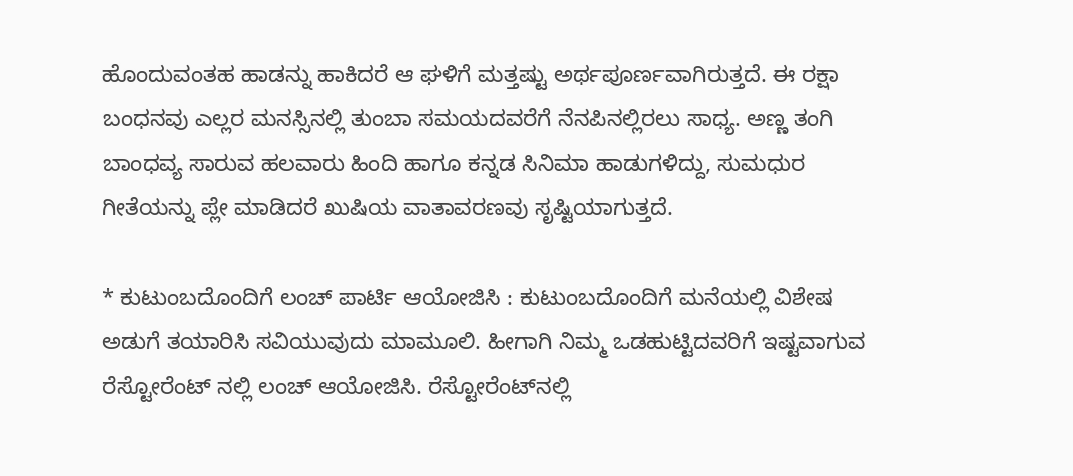ಹೊಂದುವಂತಹ ಹಾಡನ್ನು ಹಾಕಿದರೆ ಆ ಘಳಿಗೆ ಮತ್ತಷ್ಟು ಅರ್ಥಪೂರ್ಣವಾಗಿರುತ್ತದೆ. ಈ ರಕ್ಷಾ ಬಂಧನವು ಎಲ್ಲರ ಮನಸ್ಸಿನಲ್ಲಿ ತುಂಬಾ ಸಮಯದವರೆಗೆ ನೆನಪಿನಲ್ಲಿರಲು ಸಾಧ್ಯ. ಅಣ್ಣ ತಂಗಿ ಬಾಂಧವ್ಯ ಸಾರುವ ಹಲವಾರು ಹಿಂದಿ ಹಾಗೂ ಕನ್ನಡ ಸಿನಿಮಾ ಹಾಡುಗಳಿದ್ದು, ಸುಮಧುರ ಗೀತೆಯನ್ನು ಪ್ಲೇ ಮಾಡಿದರೆ ಖುಷಿಯ ವಾತಾವರಣವು ಸೃಷ್ಟಿಯಾಗುತ್ತದೆ.

* ಕುಟುಂಬದೊಂದಿಗೆ ಲಂಚ್ ಪಾರ್ಟಿ ಆಯೋಜಿಸಿ : ಕುಟುಂಬದೊಂದಿಗೆ ಮನೆಯಲ್ಲಿ ವಿಶೇಷ ಅಡುಗೆ ತಯಾರಿಸಿ ಸವಿಯುವುದು ಮಾಮೂಲಿ. ಹೀಗಾಗಿ ನಿಮ್ಮ ಒಡಹುಟ್ಟಿದವರಿಗೆ ಇಷ್ಟವಾಗುವ ರೆಸ್ಟೋರೆಂಟ್ ನಲ್ಲಿ ಲಂಚ್ ಆಯೋಜಿಸಿ. ರೆಸ್ಟೋರೆಂಟ್‌ನಲ್ಲಿ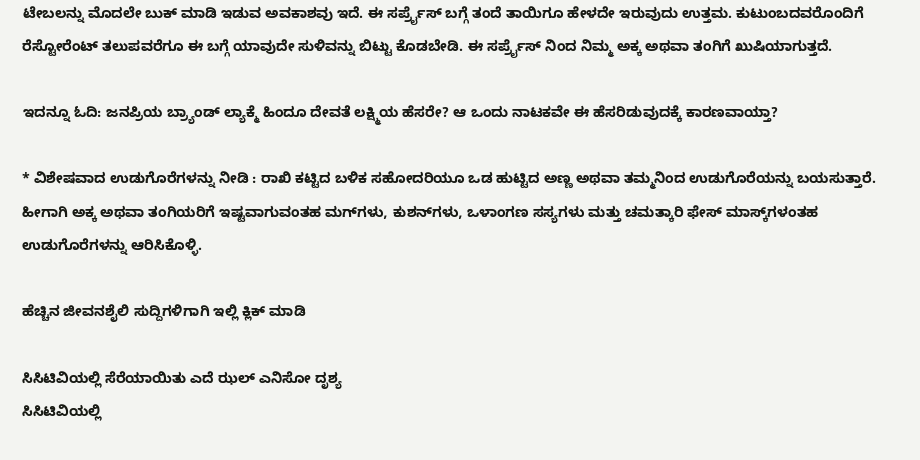ಟೇಬಲನ್ನು ಮೊದಲೇ ಬುಕ್ ಮಾಡಿ ಇಡುವ ಅವಕಾಶವು ಇದೆ. ಈ ಸರ್ಪ್ರೈಸ್ ಬಗ್ಗೆ ತಂದೆ ತಾಯಿಗೂ ಹೇಳದೇ ಇರುವುದು ಉತ್ತಮ. ಕುಟುಂಬದವರೊಂದಿಗೆ ರೆಸ್ಟೋರೆಂಟ್ ತಲುಪವರೆಗೂ ಈ ಬಗ್ಗೆ ಯಾವುದೇ ಸುಳಿವನ್ನು ಬಿಟ್ಟು ಕೊಡಬೇಡಿ. ಈ ಸರ್ಪ್ರೈಸ್ ನಿಂದ ನಿಮ್ಮ ಅಕ್ಕ ಅಥವಾ ತಂಗಿಗೆ ಖುಷಿಯಾಗುತ್ತದೆ.

ಇದನ್ನೂ ಓದಿ: ಜನಪ್ರಿಯ ಬ್ರ್ಯಾಂಡ್ ಲ್ಯಾಕ್ಮೆ ಹಿಂದೂ ದೇವತೆ ಲಕ್ಷ್ಮಿಯ ಹೆಸರೇ? ಆ ಒಂದು ನಾಟಕವೇ ಈ ಹೆಸರಿಡುವುದಕ್ಕೆ ಕಾರಣವಾಯ್ತಾ?

* ವಿಶೇಷವಾದ ಉಡುಗೊರೆಗಳನ್ನು ನೀಡಿ : ರಾಖಿ ಕಟ್ಟಿದ ಬಳಿಕ ಸಹೋದರಿಯೂ ಒಡ ಹುಟ್ಟಿದ ಅಣ್ಣ ಅಥವಾ ತಮ್ಮನಿಂದ ಉಡುಗೊರೆಯನ್ನು ಬಯಸುತ್ತಾರೆ. ಹೀಗಾಗಿ ಅಕ್ಕ ಅಥವಾ ತಂಗಿಯರಿಗೆ ಇಷ್ಟವಾಗುವಂತಹ ಮಗ್‌ಗಳು, ಕುಶನ್‌ಗಳು, ಒಳಾಂಗಣ ಸಸ್ಯಗಳು ಮತ್ತು ಚಮತ್ಕಾರಿ ಫೇಸ್ ಮಾಸ್ಕ್‌ಗಳಂತಹ ಉಡುಗೊರೆಗಳನ್ನು ಆರಿಸಿಕೊಳ್ಳಿ.

ಹೆಚ್ಚಿನ ಜೀವನಶೈಲಿ ಸುದ್ದಿಗಳಿಗಾಗಿ ಇಲ್ಲಿ ಕ್ಲಿಕ್ ಮಾಡಿ

ಸಿಸಿಟಿವಿಯಲ್ಲಿ ಸೆರೆಯಾಯಿತು ಎದೆ ಝಲ್ ಎನಿಸೋ ದೃಶ್ಯ
ಸಿಸಿಟಿವಿಯಲ್ಲಿ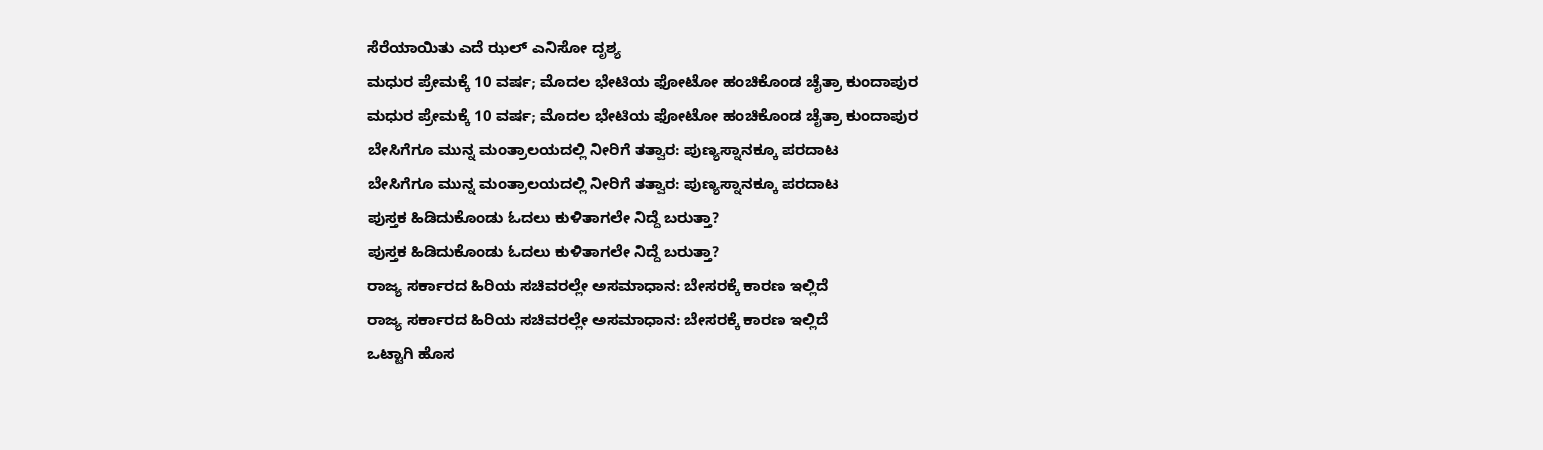ಸೆರೆಯಾಯಿತು ಎದೆ ಝಲ್ ಎನಿಸೋ ದೃಶ್ಯ
ಮಧುರ ಪ್ರೇಮಕ್ಕೆ 10 ವರ್ಷ; ಮೊದಲ ಭೇಟಿಯ ಫೋಟೋ ಹಂಚಿಕೊಂಡ ಚೈತ್ರಾ ಕುಂದಾಪುರ
ಮಧುರ ಪ್ರೇಮಕ್ಕೆ 10 ವರ್ಷ; ಮೊದಲ ಭೇಟಿಯ ಫೋಟೋ ಹಂಚಿಕೊಂಡ ಚೈತ್ರಾ ಕುಂದಾಪುರ
ಬೇಸಿಗೆಗೂ ಮುನ್ನ ಮಂತ್ರಾಲಯದಲ್ಲಿ ನೀರಿಗೆ ತತ್ವಾರ: ಪುಣ್ಯಸ್ನಾನಕ್ಕೂ ಪರದಾಟ
ಬೇಸಿಗೆಗೂ ಮುನ್ನ ಮಂತ್ರಾಲಯದಲ್ಲಿ ನೀರಿಗೆ ತತ್ವಾರ: ಪುಣ್ಯಸ್ನಾನಕ್ಕೂ ಪರದಾಟ
ಪುಸ್ತಕ ಹಿಡಿದುಕೊಂಡು ಓದಲು ಕುಳಿತಾಗಲೇ ನಿದ್ದೆ ಬರುತ್ತಾ?
ಪುಸ್ತಕ ಹಿಡಿದುಕೊಂಡು ಓದಲು ಕುಳಿತಾಗಲೇ ನಿದ್ದೆ ಬರುತ್ತಾ?
ರಾಜ್ಯ ಸರ್ಕಾರದ ಹಿರಿಯ ಸಚಿವರಲ್ಲೇ ಅಸಮಾಧಾನ: ಬೇಸರಕ್ಕೆ ಕಾರಣ ಇಲ್ಲಿದೆ
ರಾಜ್ಯ ಸರ್ಕಾರದ ಹಿರಿಯ ಸಚಿವರಲ್ಲೇ ಅಸಮಾಧಾನ: ಬೇಸರಕ್ಕೆ ಕಾರಣ ಇಲ್ಲಿದೆ
ಒಟ್ಟಾಗಿ ಹೊಸ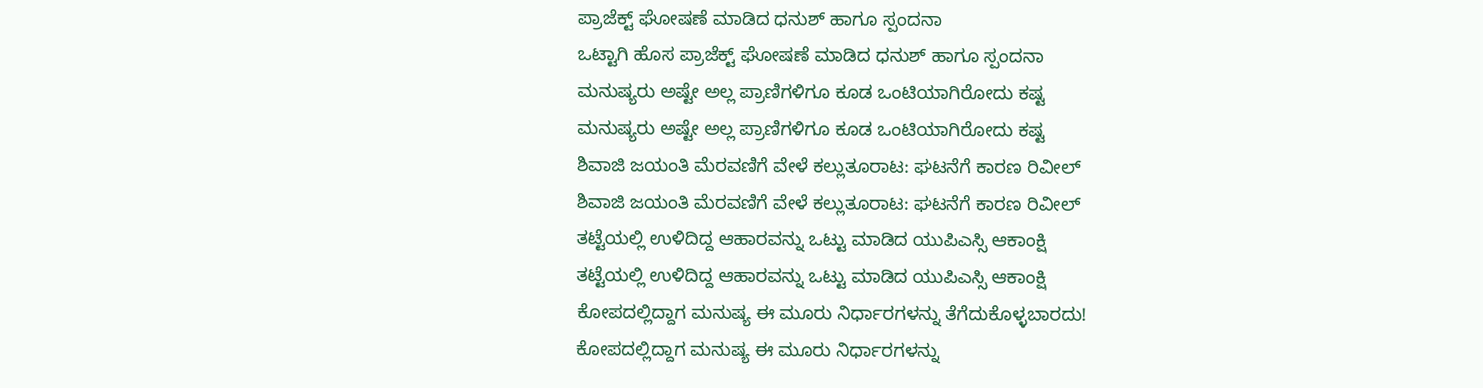ಪ್ರಾಜೆಕ್ಟ್ ಘೋಷಣೆ ಮಾಡಿದ ಧನುಶ್ ಹಾಗೂ ಸ್ಪಂದನಾ
ಒಟ್ಟಾಗಿ ಹೊಸ ಪ್ರಾಜೆಕ್ಟ್ ಘೋಷಣೆ ಮಾಡಿದ ಧನುಶ್ ಹಾಗೂ ಸ್ಪಂದನಾ
ಮನುಷ್ಯರು ಅಷ್ಟೇ ಅಲ್ಲ ಪ್ರಾಣಿಗಳಿಗೂ ಕೂಡ ಒಂಟಿಯಾಗಿರೋದು ಕಷ್ಟ
ಮನುಷ್ಯರು ಅಷ್ಟೇ ಅಲ್ಲ ಪ್ರಾಣಿಗಳಿಗೂ ಕೂಡ ಒಂಟಿಯಾಗಿರೋದು ಕಷ್ಟ
ಶಿವಾಜಿ ಜಯಂತಿ ಮೆರವಣಿಗೆ ವೇಳೆ ಕಲ್ಲುತೂರಾಟ: ಘಟನೆಗೆ ಕಾರಣ ರಿವೀಲ್
ಶಿವಾಜಿ ಜಯಂತಿ ಮೆರವಣಿಗೆ ವೇಳೆ ಕಲ್ಲುತೂರಾಟ: ಘಟನೆಗೆ ಕಾರಣ ರಿವೀಲ್
ತಟ್ಟೆಯಲ್ಲಿ ಉಳಿದಿದ್ದ ಆಹಾರವನ್ನು ಒಟ್ಟು ಮಾಡಿದ ಯುಪಿಎಸ್ಸಿ ಆಕಾಂಕ್ಷಿ
ತಟ್ಟೆಯಲ್ಲಿ ಉಳಿದಿದ್ದ ಆಹಾರವನ್ನು ಒಟ್ಟು ಮಾಡಿದ ಯುಪಿಎಸ್ಸಿ ಆಕಾಂಕ್ಷಿ
ಕೋಪದಲ್ಲಿದ್ದಾಗ ಮನುಷ್ಯ ಈ ಮೂರು ನಿರ್ಧಾರಗಳನ್ನು ತೆಗೆದುಕೊಳ್ಳಬಾರದು!
ಕೋಪದಲ್ಲಿದ್ದಾಗ ಮನುಷ್ಯ ಈ ಮೂರು ನಿರ್ಧಾರಗಳನ್ನು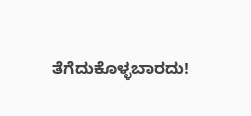ತೆಗೆದುಕೊಳ್ಳಬಾರದು!